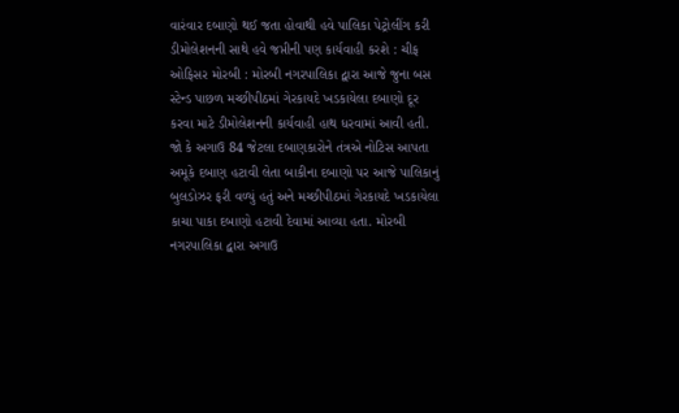વારંવાર દબાણો થઈ જતા હોવાથી હવે પાલિકા પેટ્રોલીંગ કરી ડીમોલેશનની સાથે હવે જપ્તીની પણ કાર્યવાહી કરશે : ચીફ ઓફિસર મોરબી : મોરબી નગરપાલિકા દ્વારા આજે જુના બસ સ્ટેન્ડ પાછળ મચ્છીપીઠમાં ગેરકાયદે ખડકાયેલા દબાણો દૂર કરવા માટે ડીમોલેશનની કાર્યવાહી હાથ ધરવામાં આવી હતી. જો કે અગાઉ 84 જેટલા દબાણકારોને તંત્રએ નોટિસ આપતા અમૂકે દબાણ હટાવી લેતા બાકીના દબાણો પર આજે પાલિકાનું બુલડોઝર ફરી વળ્યું હતું અને મચ્છીપીઠમાં ગેરકાયદે ખડકાયેલા કાચા પાકા દબાણો હટાવી દેવામાં આવ્યા હતા. મોરબી નગરપાલિકા દ્વારા અગાઉ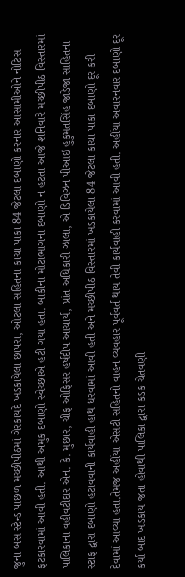જુના બસ સ્ટેન્ડ પાછળ મચ્છીપીઠમાં ગેરકાયદે ખડકાયેલા છાપરા, ઓટલા સહિતના કાચા પાકા 84 જેટલા દબાણો કરનાર આસામીઓને નોટિસ ફટકારવામાં આવી હતી. આથી અમુક દબાણો સ્વેચ્છાએ હટી ગયા હતા. બાકીના મોટાભાગના દબાણો ન હટતા આજે શનિવારે મચ્છીપીઠ વિસ્તારમાં પાલિકાના વહીવટીદાર એન. કે. મુછાર, ચીફ ઓફિસર હર્ષદીપ આચાર્ય, પ્રાંત અધિકારી ઝાલા, એ ડિવિઝન પીઆઇ હુકુમતસિંહ જાડેજા સાહિતના સ્ટાફ દ્વારા દબાણો હટાવવાની કાર્યવાહી હાથ ધરવામાં આવી હતી અને મચ્છીપીઠ વિસ્તારમાં ખડકાયેલા 84 જેટલા કાચા પાકા દબાણો દૂર કરી દેવામાં આવ્યા હતા.તેમજ અહીંયા એસટી સહિતનો વાહન વ્યવહાર પૂર્વવર્ત થાય તેવી કાર્યવાહી કરવામાં આવી હતી. અહીંયા અવારનવાર દબાણો દૂર કર્યા બાદ ખડકાય જતા હોવાથી પાલિકા દ્વારા કડક ચેતવણી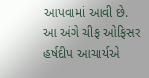આપવામાં આવી છે. આ અંગે ચીફ ઓફિસર હર્ષદીપ આચાર્યએ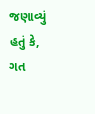જણાવ્યું હતું કે, ગત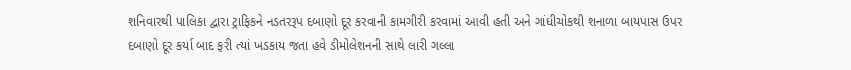શનિવારથી પાલિકા દ્વારા ટ્રાફિકને નડતરરૂપ દબાણો દૂર કરવાની કામગીરી કરવામાં આવી હતી અને ગાંધીચોકથી શનાળા બાયપાસ ઉપર દબાણો દૂર કર્યા બાદ ફરી ત્યાં ખડકાય જતા હવે ડીમોલેશનની સાથે લારી ગલ્લા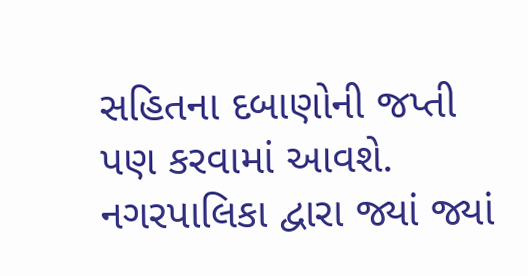સહિતના દબાણોની જપ્તી પણ કરવામાં આવશે. નગરપાલિકા દ્વારા જ્યાં જ્યાં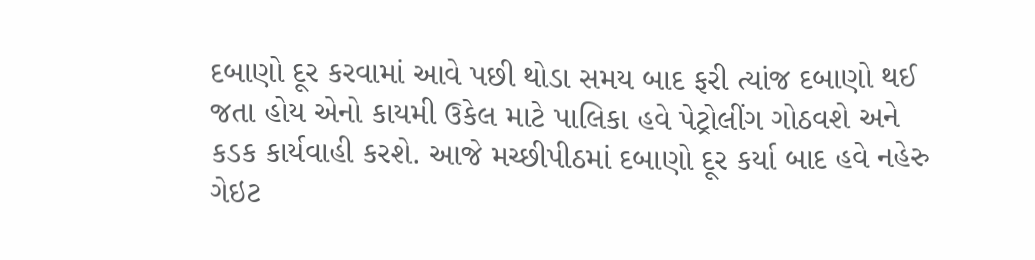દબાણો દૂર કરવામાં આવે પછી થોડા સમય બાદ ફરી ત્યાંજ દબાણો થઈ જતા હોય એનો કાયમી ઉકેલ માટે પાલિકા હવે પેટ્રોલીંગ ગોઠવશે અને કડક કાર્યવાહી કરશે. આજે મચ્છીપીઠમાં દબાણો દૂર કર્યા બાદ હવે નહેરુ ગેઇટ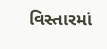વિસ્તારમાં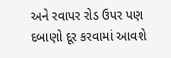અને રવાપર રોડ ઉપર પણ દબાણો દૂર કરવામાં આવશે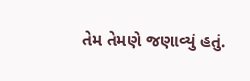તેમ તેમણે જણાવ્યું હતું.